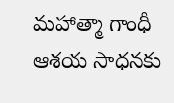మహాత్మా గాంధీ ఆశయ సాధనకు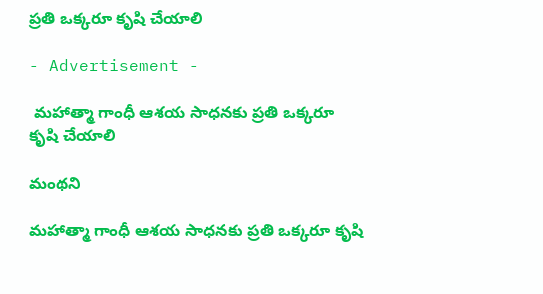ప్రతి ఒక్కరూ కృషి చేయాలి

- Advertisement -

 మహాత్మా గాంధీ ఆశయ సాధనకు ప్రతి ఒక్కరూ కృషి చేయాలి

మంథని

మహాత్మా గాంధీ ఆశయ సాధనకు ప్రతి ఒక్కరూ కృషి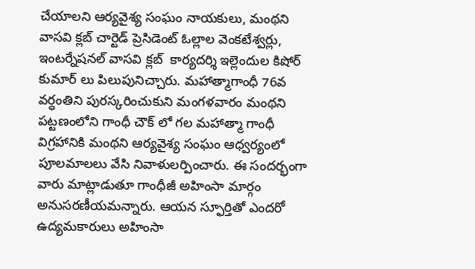చేయాలని ఆర్యవైశ్య సంఘం నాయకులు, మంథని వాసవి క్లబ్ చార్టెడ్ ప్రెసిడెంట్ ఓల్లాల వెంకటేశ్వర్లు, ఇంటర్నేషనల్ వాసవి క్లబ్  కార్యదర్శి ఇల్లెందుల కిషోర్ కుమార్ లు పిలుపునిచ్చారు. మహాత్మాగాంధీ 76వ వర్ధంతిని పురస్కరించుకుని మంగళవారం మంథని పట్టణంలోని గాంధీ చౌక్ లో గల మహాత్మా గాంధీ విగ్రహానికి మంథని ఆర్యవైశ్య సంఘం ఆధ్వర్యంలో పూలమాలలు వేసి నివాళులర్పించారు. ఈ సందర్భంగా వారు మాట్లాడుతూ గాంధీజీ అహింసా మార్గం అనుసరణీయమన్నారు. ఆయన స్ఫూర్తితో ఎందరో ఉద్యమకారులు అహింసా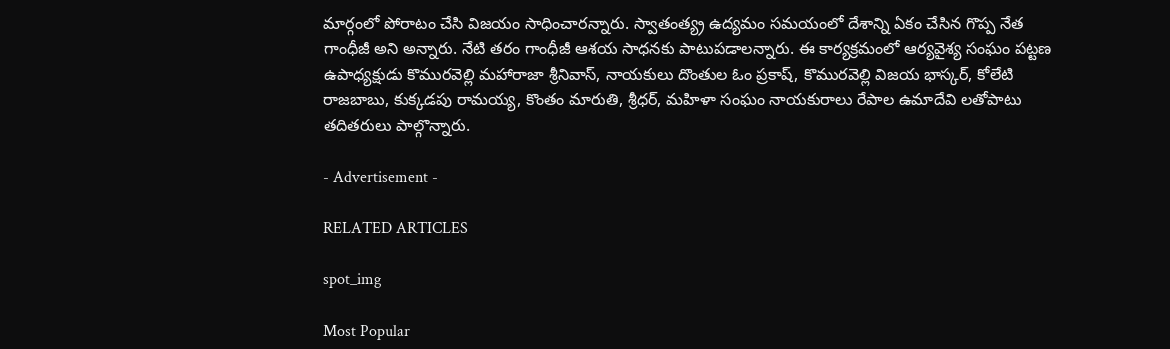మార్గంలో పోరాటం చేసి విజయం సాధించారన్నారు. స్వాతంత్య్ర ఉద్యమం సమయంలో దేశాన్ని ఏకం చేసిన గొప్ప నేత గాంధీజీ అని అన్నారు. నేటి తరం గాంధీజీ ఆశయ సాధనకు పాటుపడాలన్నారు. ఈ కార్యక్రమంలో ఆర్యవైశ్య సంఘం పట్టణ ఉపాధ్యక్షుడు కొమురవెల్లి మహారాజా శ్రీనివాస్, నాయకులు దొంతుల ఓం ప్రకాష్, కొమురవెల్లి విజయ భాస్కర్, కోలేటి రాజబాబు, కుక్కడపు రామయ్య, కొంతం మారుతి, శ్రీధర్, మహిళా సంఘం నాయకురాలు రేపాల ఉమాదేవి లతోపాటు తదితరులు పాల్గొన్నారు.

- Advertisement -

RELATED ARTICLES

spot_img

Most Popular